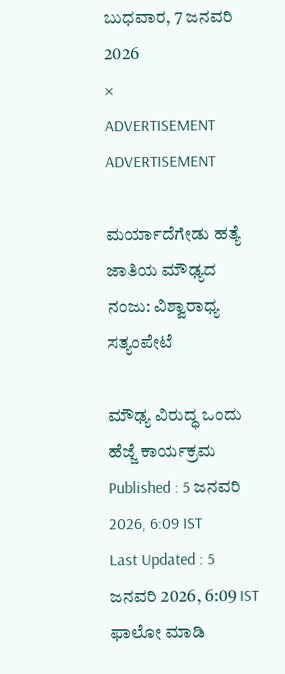ಬುಧವಾರ, 7 ಜನವರಿ 2026
×
ADVERTISEMENT
ADVERTISEMENT

ಮರ್ಯಾದೆಗೇಡು ಹತ್ಯೆ ಜಾತಿಯ ಮೌಢ್ಯದ ನಂಜು: ವಿಶ್ವಾರಾಧ್ಯ ಸತ್ಯಂಪೇಟೆ

ಮೌಢ್ಯ ವಿರುದ್ಧ ಒಂದು ಹೆಜ್ಜೆ ಕಾರ್ಯಕ್ರಮ
Published : 5 ಜನವರಿ 2026, 6:09 IST
Last Updated : 5 ಜನವರಿ 2026, 6:09 IST
ಫಾಲೋ ಮಾಡಿ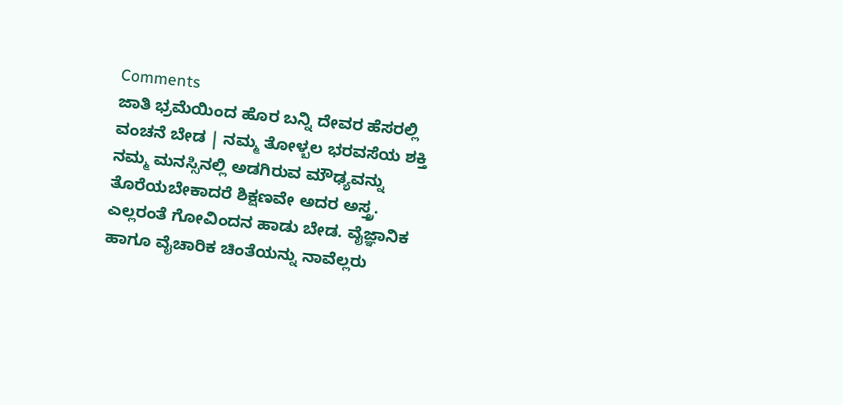Comments
ಜಾತಿ ಭ್ರಮೆಯಿಂದ ಹೊರ ಬನ್ನಿ ದೇವರ ಹೆಸರಲ್ಲಿ ವಂಚನೆ ಬೇಡ | ನಮ್ಮ ತೋಳ್ಬಲ ಭರವಸೆಯ ಶಕ್ತಿ
ನಮ್ಮ ಮನಸ್ಸಿನಲ್ಲಿ ಅಡಗಿರುವ ಮೌಢ್ಯವನ್ನು ತೊರೆಯಬೇಕಾದರೆ ಶಿಕ್ಷಣವೇ ಅದರ ಅಸ್ತ್ರ. ಎಲ್ಲರಂತೆ ಗೋವಿಂದನ ಹಾಡು ಬೇಡ. ವೈಜ್ಞಾನಿಕ ಹಾಗೂ ವೈಚಾರಿಕ ಚಿಂತೆಯನ್ನು ನಾವೆಲ್ಲರು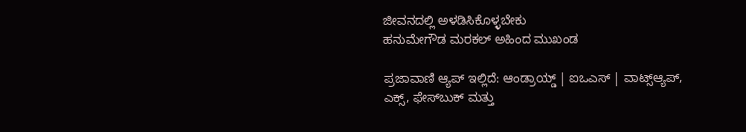ಜೀವನದಲ್ಲಿ ಅಳಡಿಸಿಕೊಳ್ಳಬೇಕು
ಹನುಮೇಗೌಡ ಮರಕಲ್ ಅಹಿಂದ ಮುಖಂಡ

ಪ್ರಜಾವಾಣಿ ಆ್ಯಪ್ ಇಲ್ಲಿದೆ: ಆಂಡ್ರಾಯ್ಡ್ | ಐಒಎಸ್ | ವಾಟ್ಸ್ಆ್ಯಪ್, ಎಕ್ಸ್, ಫೇಸ್‌ಬುಕ್ ಮತ್ತು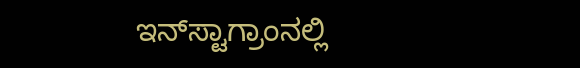ಇನ್‌ಸ್ಟಾಗ್ರಾಂನಲ್ಲಿ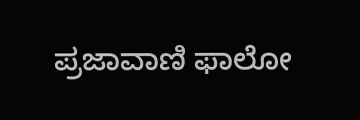ಪ್ರಜಾವಾಣಿ ಫಾಲೋ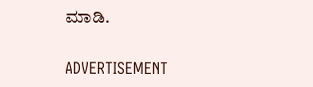ಮಾಡಿ.

ADVERTISEMENT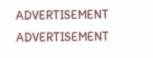ADVERTISEMENT
ADVERTISEMENT